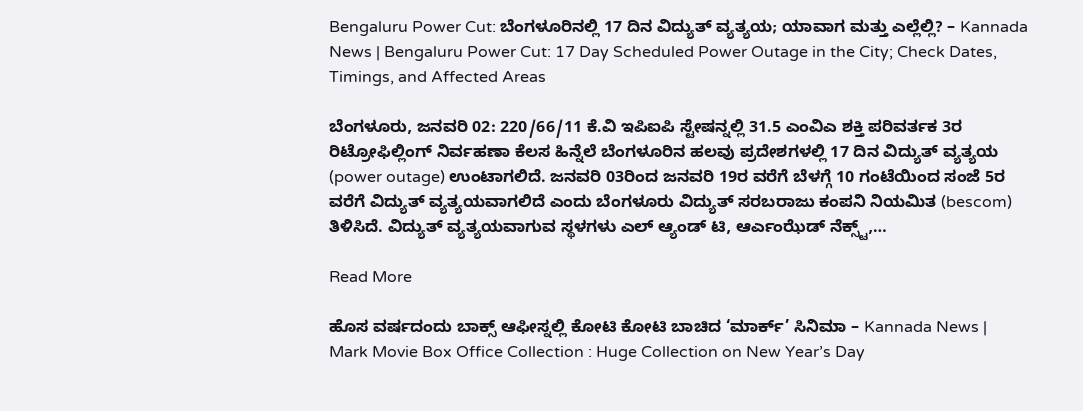Bengaluru Power Cut: ಬೆಂಗಳೂರಿನಲ್ಲಿ 17 ದಿನ ವಿದ್ಯುತ್ ವ್ಯತ್ಯಯ; ಯಾವಾಗ ಮತ್ತು ಎಲ್ಲೆಲ್ಲಿ? – Kannada News | Bengaluru Power Cut: 17 Day Scheduled Power Outage in the City; Check Dates, Timings, and Affected Areas

ಬೆಂಗಳೂರು, ಜನವರಿ 02: 220/66/11 ಕೆ.ವಿ ಇಪಿಐಪಿ ಸ್ಟೇಷನ್ನಲ್ಲಿ 31.5 ಎಂವಿಎ ಶಕ್ತಿ ಪರಿವರ್ತಕ 3ರ ರಿಟ್ರೋಫಿಲ್ಲಿಂಗ್ ನಿರ್ವಹಣಾ ಕೆಲಸ ಹಿನ್ನೆಲೆ ಬೆಂಗಳೂರಿನ ಹಲವು ಪ್ರದೇಶಗಳಲ್ಲಿ 17 ದಿನ ವಿದ್ಯುತ್ ವ್ಯತ್ಯಯ (power outage) ಉಂಟಾಗಲಿದೆ. ಜನವರಿ 03ರಿಂದ ಜನವರಿ 19ರ ವರೆಗೆ ಬೆಳಗ್ಗೆ 10 ಗಂಟೆಯಿಂದ ಸಂಜೆ 5ರ ವರೆಗೆ ವಿದ್ಯುತ್ ವ್ಯತ್ಯಯವಾಗಲಿದೆ ಎಂದು ಬೆಂಗಳೂರು ವಿದ್ಯುತ್ ಸರಬರಾಜು ಕಂಪನಿ ನಿಯಮಿತ (bescom) ತಿಳಿಸಿದೆ. ವಿದ್ಯುತ್ ವ್ಯತ್ಯಯವಾಗುವ ಸ್ಥಳಗಳು ಎಲ್ ಆ್ಯಂಡ್ ಟಿ, ಆರ್ಎಂಝೆಡ್ ನೆಕ್ಸ್ಟ್,…

Read More

ಹೊಸ ವರ್ಷದಂದು ಬಾಕ್ಸ್ ಆಫೀಸ್ನಲ್ಲಿ ಕೋಟಿ ಕೋಟಿ ಬಾಚಿದ ‘ಮಾರ್ಕ್’ ಸಿನಿಮಾ – Kannada News | Mark Movie Box Office Collection : Huge Collection on New Year’s Day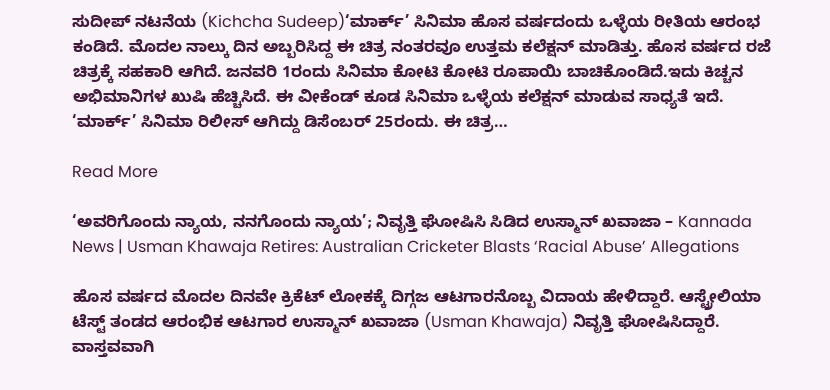ಸುದೀಪ್ ನಟನೆಯ (Kichcha Sudeep)‘ಮಾರ್ಕ್’ ಸಿನಿಮಾ ಹೊಸ ವರ್ಷದಂದು ಒಳ್ಳೆಯ ರೀತಿಯ ಆರಂಭ ಕಂಡಿದೆ. ಮೊದಲ ನಾಲ್ಕು ದಿನ ಅಬ್ಬರಿಸಿದ್ದ ಈ ಚಿತ್ರ ನಂತರವೂ ಉತ್ತಮ ಕಲೆಕ್ಷನ್ ಮಾಡಿತ್ತು. ಹೊಸ ವರ್ಷದ ರಜೆ ಚಿತ್ರಕ್ಕೆ ಸಹಕಾರಿ ಆಗಿದೆ. ಜನವರಿ 1ರಂದು ಸಿನಿಮಾ ಕೋಟಿ ಕೋಟಿ ರೂಪಾಯಿ ಬಾಚಿಕೊಂಡಿದೆ.ಇದು ಕಿಚ್ಚನ ಅಭಿಮಾನಿಗಳ ಖುಷಿ ಹೆಚ್ಚಿಸಿದೆ. ಈ ವೀಕೆಂಡ್ ಕೂಡ ಸಿನಿಮಾ ಒಳ್ಳೆಯ ಕಲೆಕ್ಷನ್ ಮಾಡುವ ಸಾಧ್ಯತೆ ಇದೆ. ‘ಮಾರ್ಕ್’ ಸಿನಿಮಾ ರಿಲೀಸ್ ಆಗಿದ್ದು ಡಿಸೆಂಬರ್ 25ರಂದು. ಈ ಚಿತ್ರ…

Read More

‘ಅವರಿಗೊಂದು ನ್ಯಾಯ, ನನಗೊಂದು ನ್ಯಾಯ’; ನಿವೃತ್ತಿ ಘೋಷಿಸಿ ಸಿಡಿದ ಉಸ್ಮಾನ್ ಖವಾಜಾ – Kannada News | Usman Khawaja Retires: Australian Cricketer Blasts ‘Racial Abuse’ Allegations

ಹೊಸ ವರ್ಷದ ಮೊದಲ ದಿನವೇ ಕ್ರಿಕೆಟ್ ಲೋಕಕ್ಕೆ ದಿಗ್ಗಜ ಆಟಗಾರನೊಬ್ಬ ವಿದಾಯ ಹೇಳಿದ್ದಾರೆ. ಆಸ್ಟ್ರೇಲಿಯಾ ಟೆಸ್ಟ್ ತಂಡದ ಆರಂಭಿಕ ಆಟಗಾರ ಉಸ್ಮಾನ್ ಖವಾಜಾ (Usman Khawaja) ನಿವೃತ್ತಿ ಘೋಷಿಸಿದ್ದಾರೆ. ವಾಸ್ತವವಾಗಿ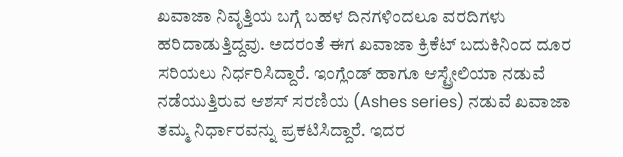ಖವಾಜಾ ನಿವೃತ್ತಿಯ ಬಗ್ಗೆ ಬಹಳ ದಿನಗಳಿಂದಲೂ ವರದಿಗಳು ಹರಿದಾಡುತ್ತಿದ್ದವು. ಅದರಂತೆ ಈಗ ಖವಾಜಾ ಕ್ರಿಕೆಟ್ ಬದುಕಿನಿಂದ ದೂರ ಸರಿಯಲು ನಿರ್ಧರಿಸಿದ್ದಾರೆ. ಇಂಗ್ಲೆಂಡ್ ಹಾಗೂ ಆಸ್ಟ್ರೇಲಿಯಾ ನಡುವೆ ನಡೆಯುತ್ತಿರುವ ಆಶಸ್ ಸರಣಿಯ (Ashes series) ನಡುವೆ ಖವಾಜಾ ತಮ್ಮ ನಿರ್ಧಾರವನ್ನು ಪ್ರಕಟಿಸಿದ್ದಾರೆ. ಇದರ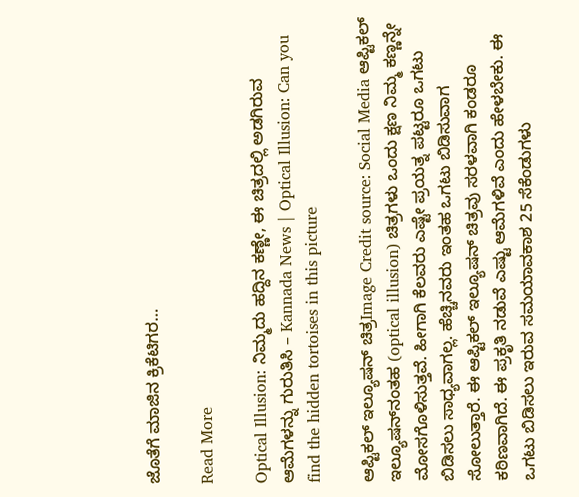ಜೊತೆಗೆ ಮಾಜಿನ ಕ್ರಿಕೆಟಿಗರ…

Read More

Optical Illusion: ನಿಮ್ಮದು ಹದ್ದಿನ ಕಣ್ಣೇ, ಈ ಚಿತ್ರದಲ್ಲಿ ಅಡಗಿರುವ ಆಮೆಗಳನ್ನು ಗುರುತಿಸಿ – Kannada News | Optical Illusion: Can you find the hidden tortoises in this picture

ಆಪ್ಟಿಕಲ್‌ ಇಲ್ಯೂಷನ್‌ ಚಿತ್ರImage Credit source: Social Media ಆಪ್ಟಿಕಲ್‌ ಇಲ್ಯೂಷನ್‌ನಂತಹ (optical illusion) ಚಿತ್ರಗಳು ಒಂದು ಕ್ಷಣ ನಿಮ್ಮ ಕಣ್ಣನ್ನೇ ಮೋಸಗೊಳಿಸುತ್ತವೆ. ಹೀಗಾಗಿ ಕೆಲವರು ಎಷ್ಟೇ ಪ್ರಯತ್ನ ಪಟ್ಟರೂ ಒಗಟು ಬಿಡಿಸಲು ಸಾಧ್ಯವಾಗಲ್ಲ. ಹೆಚ್ಚಿನವರು ಇಂತಹ ಒಗಟು ಬಿಡಿಸುವಾಗ ಸೋಲುತ್ತಾರೆ. ಈ ಆಪ್ಟಿಕಲ್‌ ಇಲ್ಯೂಷನ್‌ ಚಿತ್ರವು ಸರಳವಾಗಿ ಕಂಡರೂ ಕಠಿಣವಾಗಿದೆ. ಈ ಪ್ರಕೃತಿ ನಡುವೆ ಎಷ್ಟು ಆಮೆಗಳಿವೆ ಎಂದು ಹೇಳಬೇಕು. ಈ ಒಗಟು ಬಿಡಿಸಲು ಇರುವ ಸಮಯಾವಕಾಶ 25 ಸೆಕೆಂಡುಗಳು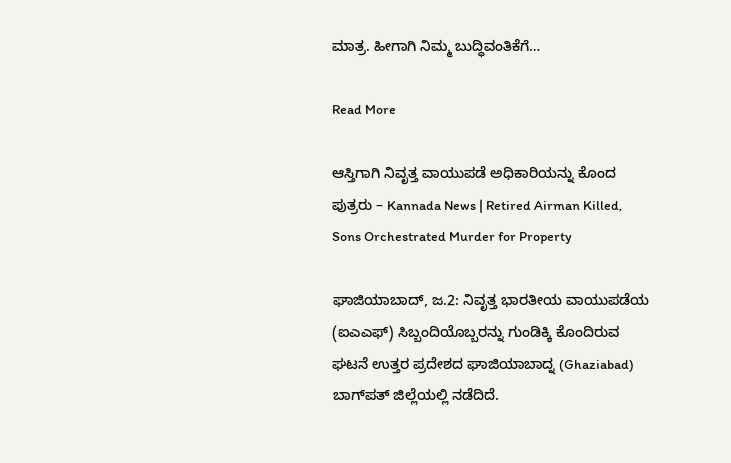ಮಾತ್ರ. ಹೀಗಾಗಿ ನಿಮ್ಮ ಬುದ್ಧಿವಂತಿಕೆಗೆ…

Read More

ಆಸ್ತಿಗಾಗಿ ನಿವೃತ್ತ ವಾಯುಪಡೆ ಅಧಿಕಾರಿಯನ್ನು ಕೊಂದ ಪುತ್ರರು – Kannada News | Retired Airman Killed, Sons Orchestrated Murder for Property

ಘಾಜಿಯಾಬಾದ್, ಜ.2: ನಿವೃತ್ತ ಭಾರತೀಯ ವಾಯುಪಡೆಯ (ಐಎಎಫ್) ಸಿಬ್ಬಂದಿಯೊಬ್ಬರನ್ನು ಗುಂಡಿಕ್ಕಿ ಕೊಂದಿರುವ ಘಟನೆ ಉತ್ತರ ಪ್ರದೇಶದ ಘಾಜಿಯಾಬಾದ್ನ (Ghaziabad) ಬಾಗ್‌ಪತ್ ಜಿಲ್ಲೆಯಲ್ಲಿ ನಡೆದಿದೆ.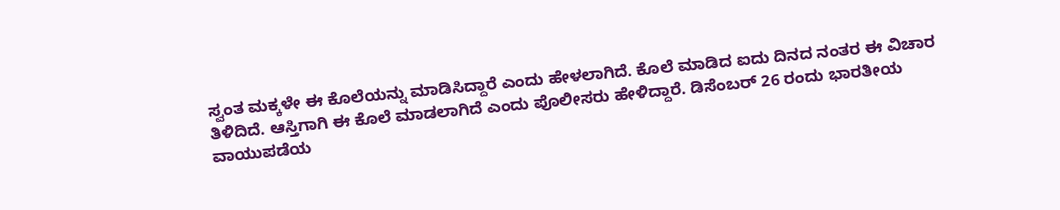ಸ್ವಂತ ಮಕ್ಕಳೇ ಈ ಕೊಲೆಯನ್ನು ಮಾಡಿಸಿದ್ದಾರೆ ಎಂದು ಹೇಳಲಾಗಿದೆ. ಕೊಲೆ ಮಾಡಿದ ಐದು ದಿನದ ನಂತರ ಈ ವಿಚಾರ ತಿಳಿದಿದೆ. ಆಸ್ತಿಗಾಗಿ ಈ ಕೊಲೆ ಮಾಡಲಾಗಿದೆ ಎಂದು ಪೊಲೀಸರು ಹೇಳಿದ್ದಾರೆ. ಡಿಸೆಂಬರ್ 26 ರಂದು ಭಾರತೀಯ ವಾಯುಪಡೆಯ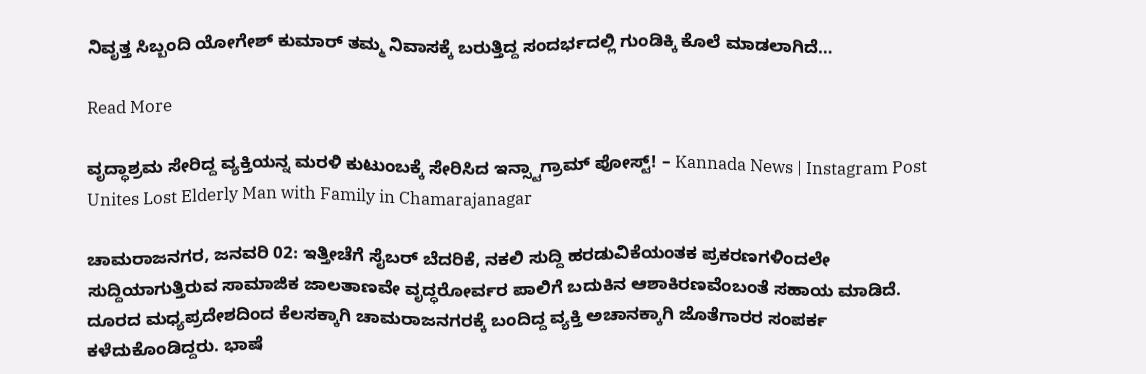ನಿವೃತ್ತ ಸಿಬ್ಬಂದಿ ಯೋಗೇಶ್ ಕುಮಾರ್ ತಮ್ಮ ನಿವಾಸಕ್ಕೆ ಬರುತ್ತಿದ್ದ ಸಂದರ್ಭದಲ್ಲಿ ಗುಂಡಿಕ್ಕಿ ಕೊಲೆ ಮಾಡಲಾಗಿದೆ…

Read More

ವೃದ್ಧಾಶ್ರಮ ಸೇರಿದ್ದ ವ್ಯಕ್ತಿಯನ್ನ ಮರಳಿ ಕುಟುಂಬಕ್ಕೆ ಸೇರಿಸಿದ ಇನ್ಸ್ಟಾಗ್ರಾಮ್ ಪೋಸ್ಟ್! – Kannada News | Instagram Post Unites Lost Elderly Man with Family in Chamarajanagar

ಚಾಮರಾಜನಗರ, ಜನವರಿ 02: ಇತ್ತೀಚೆಗೆ ಸೈಬರ್ ಬೆದರಿಕೆ, ನಕಲಿ ಸುದ್ದಿ ಹರಡುವಿಕೆಯಂತಕ ಪ್ರಕರಣಗಳಿಂದಲೇ ಸುದ್ದಿಯಾಗುತ್ತಿರುವ ಸಾಮಾಜಿಕ ಜಾಲತಾಣವೇ ವೃದ್ಧರೋರ್ವರ ಪಾಲಿಗೆ ಬದುಕಿನ ಆಶಾಕಿರಣವೆಂಬಂತೆ ಸಹಾಯ ಮಾಡಿದೆ. ದೂರದ ಮಧ್ಯಪ್ರದೇಶದಿಂದ ಕೆಲಸಕ್ಕಾಗಿ ಚಾಮರಾಜನಗರಕ್ಕೆ ಬಂದಿದ್ದ ವ್ಯಕ್ತಿ ಅಚಾನಕ್ಕಾಗಿ ಜೊತೆಗಾರರ ಸಂಪರ್ಕ ಕಳೆದುಕೊಂಡಿದ್ದರು. ಭಾಷೆ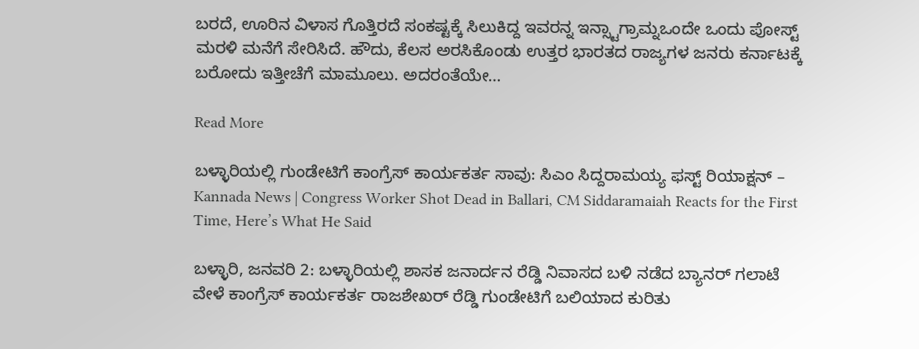ಬರದೆ, ಊರಿನ ವಿಳಾಸ ಗೊತ್ತಿರದೆ ಸಂಕಷ್ಟಕ್ಕೆ ಸಿಲುಕಿದ್ದ ಇವರನ್ನ ಇನ್ಸ್ಟಾಗ್ರಾಮ್ನಒಂದೇ ಒಂದು ಪೋಸ್ಟ್ ಮರಳಿ ಮನೆಗೆ ಸೇರಿಸಿದೆ. ಹೌದು, ಕೆಲಸ ಅರಸಿಕೊಂಡು ಉತ್ತರ ಭಾರತದ ರಾಜ್ಯಗಳ ಜನರು ಕರ್ನಾಟಕ್ಕೆ ಬರೋದು ಇತ್ತೀಚೆಗೆ ಮಾಮೂಲು. ಅದರಂತೆಯೇ…

Read More

ಬಳ್ಳಾರಿಯಲ್ಲಿ ಗುಂಡೇಟಿಗೆ ಕಾಂಗ್ರೆಸ್ ಕಾರ್ಯಕರ್ತ ಸಾವು: ಸಿಎಂ ಸಿದ್ದರಾಮಯ್ಯ ಫಸ್ಟ್ ರಿಯಾಕ್ಷನ್ – Kannada News | Congress Worker Shot Dead in Ballari, CM Siddaramaiah Reacts for the First Time, Here’s What He Said

ಬಳ್ಳಾರಿ, ಜನವರಿ 2: ಬಳ್ಳಾರಿಯಲ್ಲಿ ಶಾಸಕ ಜನಾರ್ದನ ರೆಡ್ಡಿ ನಿವಾಸದ ಬಳಿ ನಡೆದ ಬ್ಯಾನರ್ ಗಲಾಟೆ ವೇಳೆ ಕಾಂಗ್ರೆಸ್ ಕಾರ್ಯಕರ್ತ ರಾಜಶೇಖರ್ ರೆಡ್ಡಿ ಗುಂಡೇಟಿಗೆ ಬಲಿಯಾದ ಕುರಿತು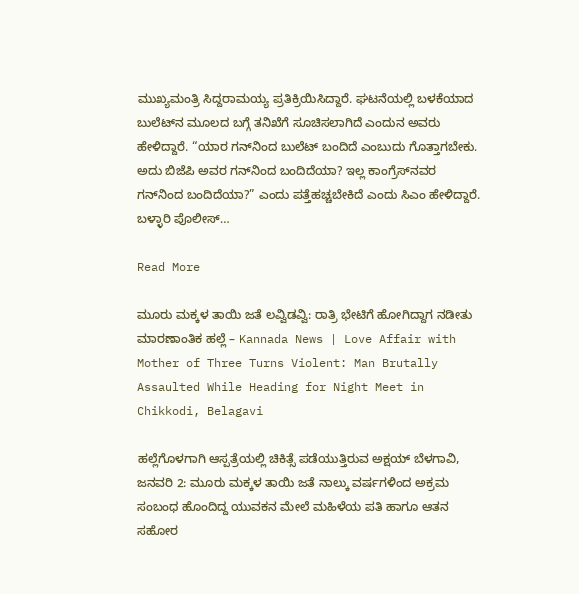ಮುಖ್ಯಮಂತ್ರಿ ಸಿದ್ದರಾಮಯ್ಯ ಪ್ರತಿಕ್ರಿಯಿಸಿದ್ದಾರೆ. ಘಟನೆಯಲ್ಲಿ ಬಳಕೆಯಾದ ಬುಲೆಟ್‌ನ ಮೂಲದ ಬಗ್ಗೆ ತನಿಖೆಗೆ ಸೂಚಿಸಲಾಗಿದೆ ಎಂದುನ ಅವರು ಹೇಳಿದ್ದಾರೆ. “ಯಾರ ಗನ್‌ನಿಂದ ಬುಲೆಟ್ ಬಂದಿದೆ ಎಂಬುದು ಗೊತ್ತಾಗಬೇಕು. ಅದು ಬಿಜೆಪಿ ಅವರ ಗನ್‌ನಿಂದ ಬಂದಿದೆಯಾ? ಇಲ್ಲ ಕಾಂಗ್ರೆಸ್‌ನವರ ಗನ್‌ನಿಂದ ಬಂದಿದೆಯಾ?” ಎಂದು ಪತ್ತೆಹಚ್ಚಬೇಕಿದೆ ಎಂದು ಸಿಎಂ ಹೇಳಿದ್ದಾರೆ. ಬಳ್ಳಾರಿ ಪೊಲೀಸ್…

Read More

ಮೂರು ಮಕ್ಕಳ ತಾಯಿ ಜತೆ ಲವ್ವಿಡವ್ವಿ: ರಾತ್ರಿ ಭೇಟಿಗೆ ಹೋಗಿದ್ದಾಗ ನಡೀತು ಮಾರಣಾಂತಿಕ ಹಲ್ಲೆ – Kannada News | Love Affair with Mother of Three Turns Violent: Man Brutally Assaulted While Heading for Night Meet in Chikkodi, Belagavi

ಹಲ್ಲೆಗೊಳಗಾಗಿ ಆಸ್ಪತ್ರೆಯಲ್ಲಿ ಚಿಕಿತ್ಸೆ ಪಡೆಯುತ್ತಿರುವ ಅಕ್ಷಯ್ ಬೆಳಗಾವಿ, ಜನವರಿ 2: ಮೂರು ಮಕ್ಕಳ ತಾಯಿ ಜತೆ ನಾಲ್ಕು ವರ್ಷಗಳಿಂದ ಅಕ್ರಮ ಸಂಬಂಧ ಹೊಂದಿದ್ದ ಯುವಕನ ಮೇಲೆ ಮಹಿಳೆಯ ಪತಿ ಹಾಗೂ ಆತನ ಸಹೋರ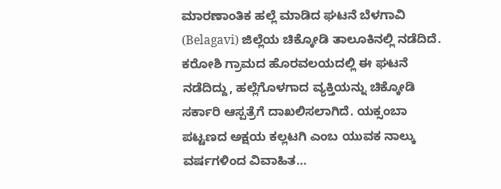ಮಾರಣಾಂತಿಕ ಹಲ್ಲೆ ಮಾಡಿದ ಘಟನೆ ಬೆಳಗಾವಿ (Belagavi) ಜಿಲ್ಲೆಯ ಚಿಕ್ಕೋಡಿ ತಾಲೂಕಿನಲ್ಲಿ ನಡೆದಿದೆ. ಕರೋಶಿ ಗ್ರಾಮದ ಹೊರವಲಯದಲ್ಲಿ ಈ ಘಟನೆ ನಡೆದಿದ್ದು, ಹಲ್ಲೆಗೊಳಗಾದ ವ್ಯಕ್ತಿಯನ್ನು ಚಿಕ್ಕೋಡಿ ಸರ್ಕಾರಿ ಆಸ್ಪತ್ರೆಗೆ ದಾಖಲಿಸಲಾಗಿದೆ. ಯಕ್ಸಂಬಾ ಪಟ್ಟಣದ ಅಕ್ಷಯ ಕಲ್ಲಟಗಿ ಎಂಬ ಯುವಕ ನಾಲ್ಕು ವರ್ಷಗಳಿಂದ ವಿವಾಹಿತ…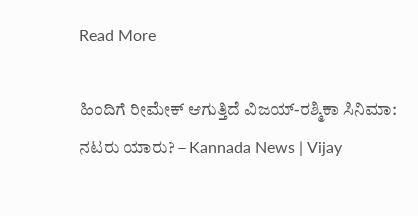Read More

ಹಿಂದಿಗೆ ರೀಮೇಕ್ ಆಗುತ್ತಿದೆ ವಿಜಯ್-ರಶ್ಮಿಕಾ ಸಿನಿಮಾ: ನಟರು ಯಾರು? – Kannada News | Vijay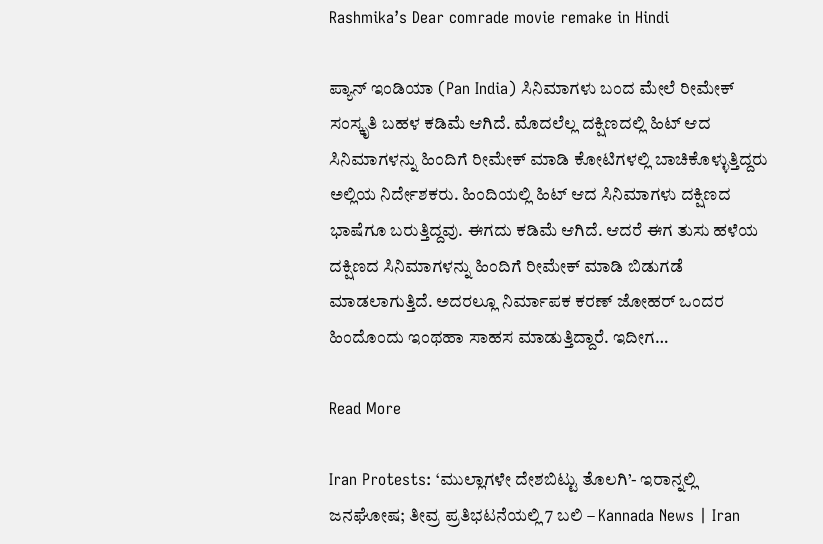Rashmika’s Dear comrade movie remake in Hindi

ಪ್ಯಾನ್ ಇಂಡಿಯಾ (Pan India) ಸಿನಿಮಾಗಳು ಬಂದ ಮೇಲೆ ರೀಮೇಕ್ ಸಂಸ್ಕೃತಿ ಬಹಳ ಕಡಿಮೆ ಆಗಿದೆ. ಮೊದಲೆಲ್ಲ ದಕ್ಷಿಣದಲ್ಲಿ ಹಿಟ್ ಆದ ಸಿನಿಮಾಗಳನ್ನು ಹಿಂದಿಗೆ ರೀಮೇಕ್ ಮಾಡಿ ಕೋಟಿಗಳಲ್ಲಿ ಬಾಚಿಕೊಳ್ಳುತ್ತಿದ್ದರು ಅಲ್ಲಿಯ ನಿರ್ದೇಶಕರು. ಹಿಂದಿಯಲ್ಲಿ ಹಿಟ್ ಆದ ಸಿನಿಮಾಗಳು ದಕ್ಷಿಣದ ಭಾಷೆಗೂ ಬರುತ್ತಿದ್ದವು. ಈಗದು ಕಡಿಮೆ ಆಗಿದೆ. ಆದರೆ ಈಗ ತುಸು ಹಳೆಯ ದಕ್ಷಿಣದ ಸಿನಿಮಾಗಳನ್ನು ಹಿಂದಿಗೆ ರೀಮೇಕ್ ಮಾಡಿ ಬಿಡುಗಡೆ ಮಾಡಲಾಗುತ್ತಿದೆ. ಅದರಲ್ಲೂ ನಿರ್ಮಾಪಕ ಕರಣ್ ಜೋಹರ್ ಒಂದರ ಹಿಂದೊಂದು ಇಂಥಹಾ ಸಾಹಸ ಮಾಡುತ್ತಿದ್ದಾರೆ. ಇದೀಗ…

Read More

Iran Protests: ‘ಮುಲ್ಲಾಗಳೇ ದೇಶಬಿಟ್ಟು ತೊಲಗಿ’- ಇರಾನ್ನಲ್ಲಿ ಜನಘೋಷ; ತೀವ್ರ ಪ್ರತಿಭಟನೆಯಲ್ಲಿ 7 ಬಲಿ – Kannada News | Iran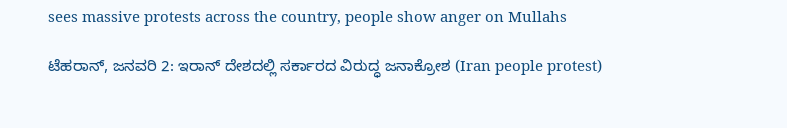sees massive protests across the country, people show anger on Mullahs

ಟೆಹರಾನ್, ಜನವರಿ 2: ಇರಾನ್ ದೇಶದಲ್ಲಿ ಸರ್ಕಾರದ ವಿರುದ್ಧ ಜನಾಕ್ರೋಶ (Iran people protest)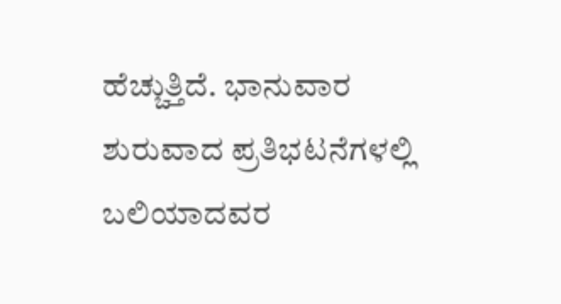ಹೆಚ್ಚುತ್ತಿದೆ. ಭಾನುವಾರ ಶುರುವಾದ ಪ್ರತಿಭಟನೆಗಳಲ್ಲಿ ಬಲಿಯಾದವರ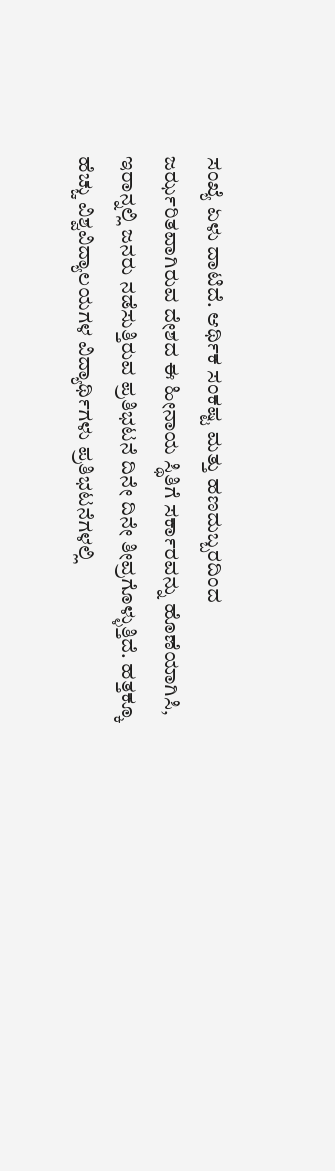ಸಂಖ್ಯೆ ಏಳು ದಾಟಿದೆ. ಆರ್ಥಿಕ ಸಂಕಷ್ಟ ಮತ್ತು ಹಣದುಬ್ಬರದಿಂದ ಜರ್ಝರಿತವಾಗಿರುವ ದೇಶದ ಈ ಹೀನಾಯ ಸ್ಥಿತಿಗೆ ಸರ್ಕಾರವನ್ನು ಹೊಣೆಯಾಗಿಸಿ, ಇರಾನ್ನಲ್ಲಿ ಜನರು ನಡೆಸುತ್ತಿರುವ ಪ್ರತಿಭಟನೆ ದಿನೇ ದಿನೇ ತೀವ್ರಗೊಳ್ಳುತ್ತಿದೆ. ಹತ್ತಕ್ಕೂ ಹೆಚ್ಚು ವಿಶ್ವವಿದ್ಯಾಲಯಗಳ ವಿದ್ಯಾರ್ಥಿಗಳು ಪ್ರತಿಭಟನೆಗಳಲ್ಲಿ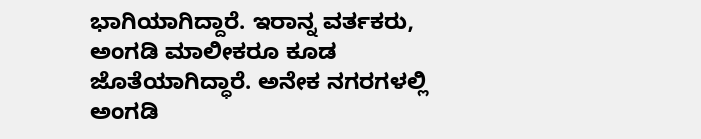ಭಾಗಿಯಾಗಿದ್ದಾರೆ. ಇರಾನ್ನ ವರ್ತಕರು, ಅಂಗಡಿ ಮಾಲೀಕರೂ ಕೂಡ ಜೊತೆಯಾಗಿದ್ಧಾರೆ. ಅನೇಕ ನಗರಗಳಲ್ಲಿ ಅಂಗಡಿ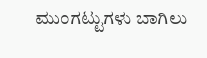ಮುಂಗಟ್ಟುಗಳು ಬಾಗಿಲು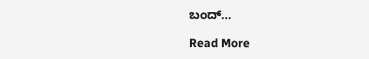ಬಂದ್…

Read More